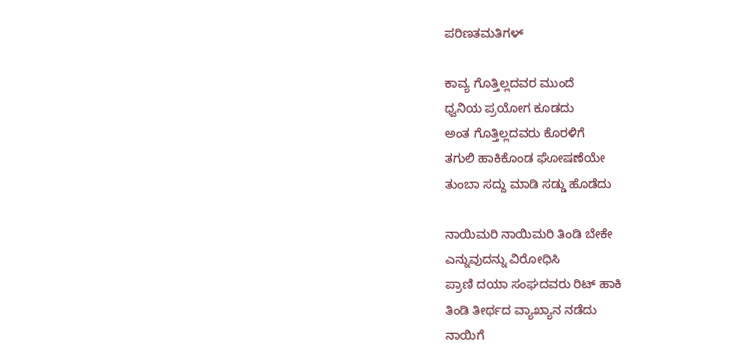ಪರಿಣತಮತಿಗಳ್

ಕಾವ್ಯ ಗೊತ್ತಿಲ್ಲದವರ ಮುಂದೆ
ಧ್ವನಿಯ ಪ್ರಯೋಗ ಕೂಡದು
ಅಂತ ಗೊತ್ತಿಲ್ಲದವರು ಕೊರಳಿಗೆ
ತಗುಲಿ ಹಾಕಿಕೊಂಡ ಘೋಷಣೆಯೇ
ತುಂಬಾ ಸದ್ದು ಮಾಡಿ ಸಡ್ಡು ಹೊಡೆದು

ನಾಯಿಮರಿ ನಾಯಿಮರಿ ತಿಂಡಿ ಬೇಕೇ
ಎನ್ನುವುದನ್ನು ವಿರೋಧಿಸಿ
ಪ್ರಾಣಿ ದಯಾ ಸಂಘದವರು ರಿಟ್ ಹಾಕಿ
ತಿಂಡಿ ತೀರ್ಥದ ವ್ಯಾಖ್ಯಾನ ನಡೆದು
ನಾಯಿಗೆ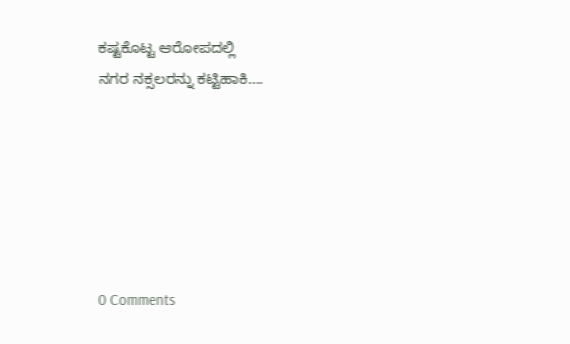ಕಷ್ಟಕೊಟ್ಟ ಆರೋಪದಲ್ಲಿ
ನಗರ ನಕ್ಸಲರನ್ನು ಕಟ್ಟಿಹಾಕಿ….






0 Comments